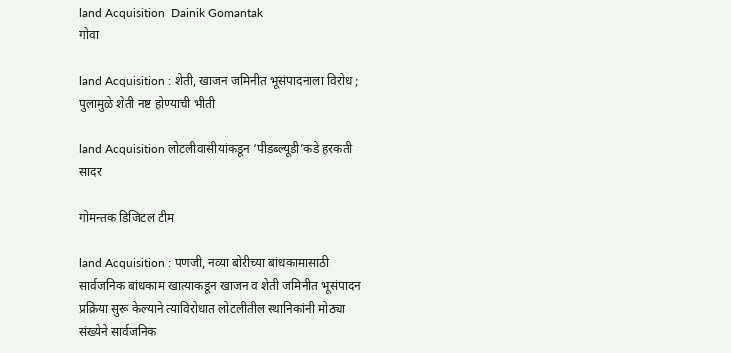land Acquisition  Dainik Gomantak
गोवा

land Acquisition : शेती, खाजन जमिनीत भूसंपादनाला विरोध ; पुलामुळे शेती नष्ट होण्याची भीती

land Acquisition लोटलीवासीयांकडून ‘पीडब्ल्यूडी’कडे हरकती सादर

गोमन्तक डिजिटल टीम

land Acquisition : पणजी, नव्या बोरीच्या बांधकामासाठी सार्वजनिक बांधकाम खात्याकडून खाजन व शेती जमिनीत भूसंपादन प्रक्रिया सुरू केल्याने त्याविरोधात लोटलीतील स्थानिकांनी मोठ्या संख्येने सार्वजनिक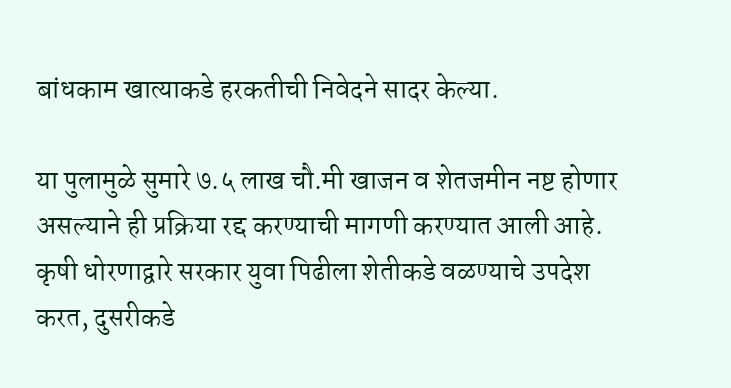बांधकाम खात्याकडे हरकतीची निवेदने सादर केल्या.

या पुलामुळे सुमारे ७.५ लाख चौ.मी खाजन व शेतजमीन नष्ट होणार असल्याने ही प्रक्रिया रद्द करण्याची मागणी करण्यात आली आहे. कृषी धोरणाद्वारे सरकार युवा पिढीला शेतीकडे वळण्याचे उपदेश करत, दुसरीकडे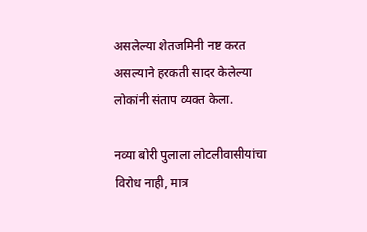असलेल्या शेतजमिनी नष्ट करत असल्याने हरकती सादर केलेल्या लोकांनी संताप व्यक्त केला.

नव्या बोरी पुलाला लोटलीवासीयांचा विरोध नाही, मात्र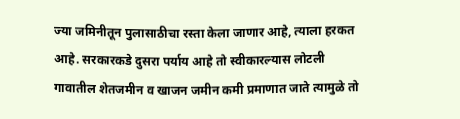ज्या जमिनीतून पुलासाठीचा रस्ता केला जाणार आहे, त्याला हरकत आहे. सरकारकडे दुसरा पर्याय आहे तो स्वीकारल्यास लोटली गावातील शेतजमीन व खाजन जमीन कमी प्रमाणात जाते त्यामुळे तो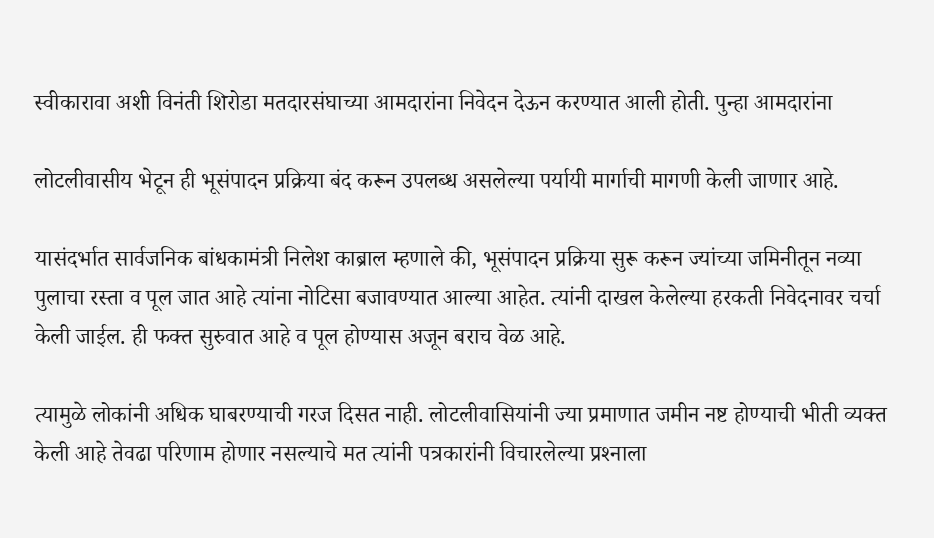स्वीकारावा अशी विनंती शिरोडा मतदारसंघाच्या आमदारांना निवेदन देऊन करण्यात आली होती. पुन्हा आमदारांना

लोटलीवासीय भेटून ही भूसंपादन प्रक्रिया बंद करून उपलब्ध असलेल्या पर्यायी मार्गाची मागणी केली जाणार आहे.

यासंदर्भात सार्वजनिक बांधकामंत्री निलेश काब्राल म्हणाले की, भूसंपादन प्रक्रिया सुरू करून ज्यांच्या जमिनीतून नव्या पुलाचा रस्ता व पूल जात आहे त्यांना नोटिसा बजावण्यात आल्या आहेत. त्यांनी दाखल केलेल्या हरकती निवेदनावर चर्चा केली जाईल. ही फक्त सुरुवात आहे व पूल होण्यास अजून बराच वेळ आहे.

त्यामुळे लोकांनी अधिक घाबरण्याची गरज दिसत नाही. लोटलीवासियांनी ज्या प्रमाणात जमीन नष्ट होण्याची भीती व्यक्त केली आहे तेवढा परिणाम होणार नसल्याचे मत त्यांनी पत्रकारांनी विचारलेल्या प्रश्‍नाला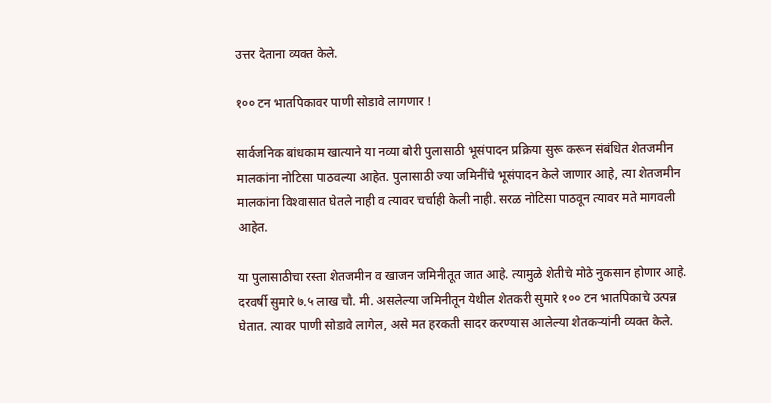उत्तर देताना व्यक्त केले.

१०० टन भातपिकावर पाणी सोडावे लागणार !

सार्वजनिक बांधकाम खात्याने या नव्या बोरी पुलासाठी भूसंपादन प्रक्रिया सुरू करून संबंधित शेतजमीन मालकांना नोटिसा पाठवल्या आहेत. पुलासाठी ज्या जमिनींचे भूसंपादन केले जाणार आहे, त्या शेतजमीन मालकांना विश्‍वासात घेतले नाही व त्यावर चर्चाही केली नाही. सरळ नोटिसा पाठवून त्यावर मते मागवली आहेत.

या पुलासाठीचा रस्ता शेतजमीन व खाजन जमिनीतूत जात आहे. त्यामुळे शेतीचे मोठे नुकसान होणार आहे. दरवर्षी सुमारे ७.५ लाख चौ. मी. असलेल्या जमिनीतून येथील शेतकरी सुमारे १०० टन भातपिकाचे उत्पन्न घेतात. त्यावर पाणी सोडावे लागेल, असे मत हरकती सादर करण्यास आलेल्या शेतकऱ्यांनी व्यक्त केले.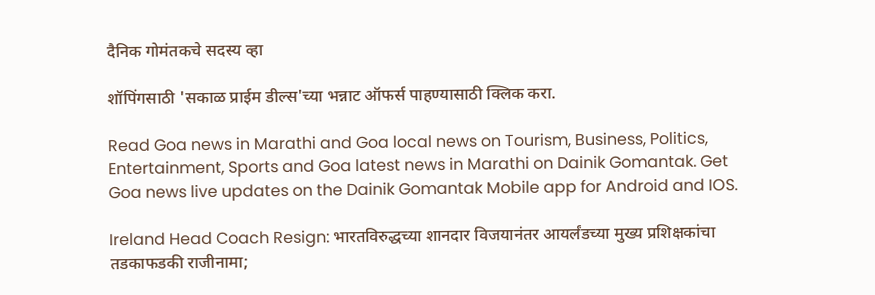दैनिक गोमंतकचे सदस्य व्हा

शॉपिंगसाठी 'सकाळ प्राईम डील्स'च्या भन्नाट ऑफर्स पाहण्यासाठी क्लिक करा.

Read Goa news in Marathi and Goa local news on Tourism, Business, Politics, Entertainment, Sports and Goa latest news in Marathi on Dainik Gomantak. Get Goa news live updates on the Dainik Gomantak Mobile app for Android and IOS.

Ireland Head Coach Resign: भारतविरुद्धच्या शानदार विजयानंतर आयर्लंडच्या मुख्य प्रशिक्षकांचा तडकाफडकी राजीनामा;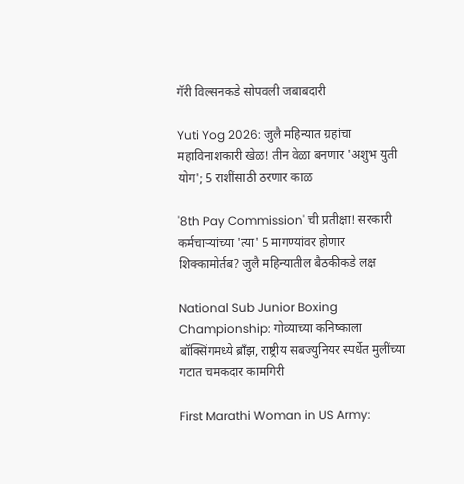गॅरी विल्सनकडे सोपवली जबाबदारी

Yuti Yog 2026: जुलै महिन्यात ग्रहांचा महाविनाशकारी खेळ! तीन वेळा बनणार 'अशुभ युती योग'; 5 राशींसाठी ठरणार काळ

'8th Pay Commission' ची प्रतीक्षा! सरकारी कर्मचाऱ्यांच्या 'त्या' 5 मागण्यांवर होणार शिक्कामोर्तब? जुलै महिन्यातील बैठकीकडे लक्ष

National Sub Junior Boxing Championship: गोव्याच्या कनिष्काला बॉक्सिंगमध्ये ब्राँझ, राष्ट्रीय सबज्युनियर स्पर्धेत मुलींच्या गटात चमकदार कामगिरी

First Marathi Woman in US Army: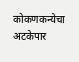कोकणकन्येचा अटकेपार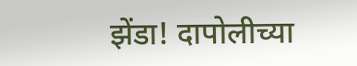झेंडा! दापोलीच्या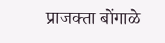प्राजक्ता बोंगाळे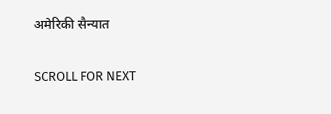अमेरिकी सैन्यात

SCROLL FOR NEXT